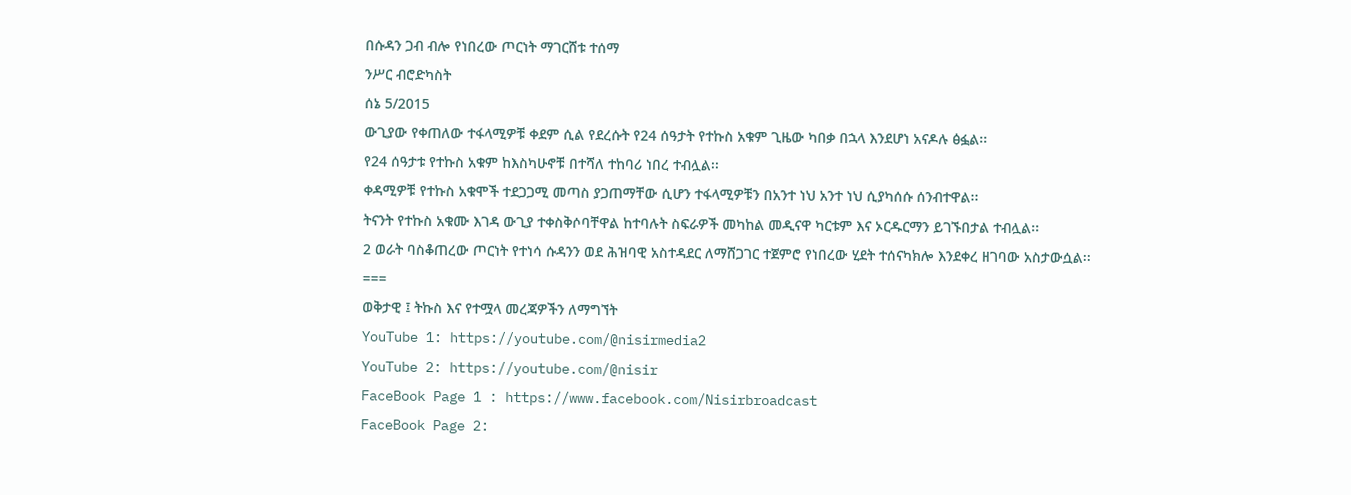በሱዳን ጋብ ብሎ የነበረው ጦርነት ማገርሸቱ ተሰማ
ንሥር ብሮድካስት
ሰኔ 5/2015
ውጊያው የቀጠለው ተፋላሚዎቹ ቀደም ሲል የደረሱት የ24 ሰዓታት የተኩስ አቁም ጊዜው ካበቃ በኋላ እንደሆነ አናዶሉ ፅፏል፡፡
የ24 ሰዓታቱ የተኩስ አቁም ከእስካሁኖቹ በተሻለ ተከባሪ ነበረ ተብሏል፡፡
ቀዳሚዎቹ የተኩስ አቁሞች ተደጋጋሚ መጣስ ያጋጠማቸው ሲሆን ተፋላሚዎቹን በአንተ ነህ አንተ ነህ ሲያካሰሱ ሰንብተዋል፡፡
ትናንት የተኩስ አቁሙ እገዳ ውጊያ ተቀስቅሶባቸዋል ከተባሉት ስፍራዎች መካከል መዲናዋ ካርቱም እና ኦርዱርማን ይገኙበታል ተብሏል፡፡
2 ወራት ባስቆጠረው ጦርነት የተነሳ ሱዳንን ወደ ሕዝባዊ አስተዳደር ለማሸጋገር ተጀምሮ የነበረው ሂደት ተሰናካክሎ እንደቀረ ዘገባው አስታውሷል፡፡
===
ወቅታዊ ፤ ትኩስ እና የተሟላ መረጃዎችን ለማግኘት
YouTube 1: https://youtube.com/@nisirmedia2
YouTube 2: https://youtube.com/@nisir
FaceBook Page 1 : https://www.facebook.com/Nisirbroadcast
FaceBook Page 2: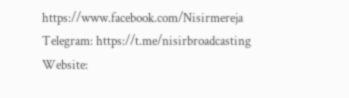https://www.facebook.com/Nisirmereja
Telegram: https://t.me/nisirbroadcasting
Website: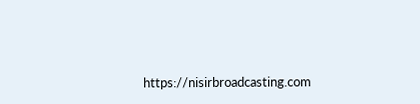https://nisirbroadcasting.com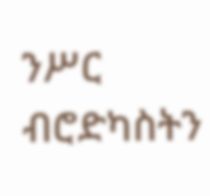ንሥር ብሮድካስትን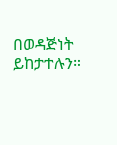በወዳጅነት ይከታተሉን።